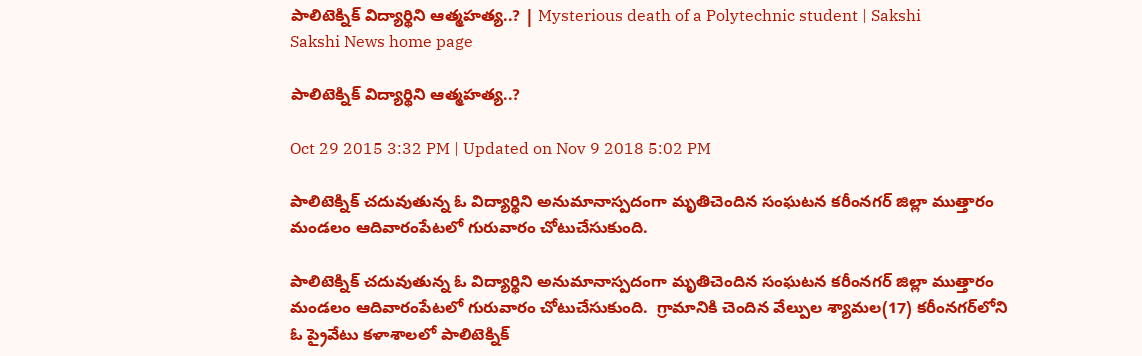పాలిటెక్నిక్ విద్యార్థిని ఆత్మహత్య..? | Mysterious death of a Polytechnic student | Sakshi
Sakshi News home page

పాలిటెక్నిక్ విద్యార్థిని ఆత్మహత్య..?

Oct 29 2015 3:32 PM | Updated on Nov 9 2018 5:02 PM

పాలిటెక్నిక్ చదువుతున్న ఓ విద్యార్థిని అనుమానాస్పదంగా మృతిచెందిన సంఘటన కరీంనగర్ జిల్లా ముత్తారం మండలం ఆదివారంపేటలో గురువారం చోటుచేసుకుంది.

పాలిటెక్నిక్ చదువుతున్న ఓ విద్యార్థిని అనుమానాస్పదంగా మృతిచెందిన సంఘటన కరీంనగర్ జిల్లా ముత్తారం మండలం ఆదివారంపేటలో గురువారం చోటుచేసుకుంది.  గ్రామానికి చెందిన వేల్పుల శ్యామల(17) కరీంనగర్‌లోని ఓ ప్రైవేటు కళాశాలలో పాలిటెక్నిక్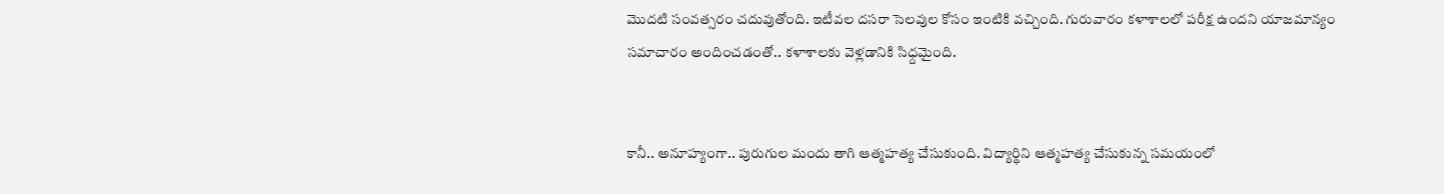మొదటి సంవత్సరం చదువుతోంది. ఇటీవల దసరా సెలవుల కోసం ఇంటికి వచ్చింది. గురువారం కళాశాలలో పరీక్ష ఉందని యాజమాన్యం సమాచారం అందించడంతో.. కళాశాలకు వెళ్లడానికి సిధ్దమైంది.


కానీ.. అనూహ్యంగా.. పురుగుల మందు తాగి ఆత్మహత్య చేసుకుంది. విద్యార్థిని ఆత్మహత్య చేసుకున్న సమయంలో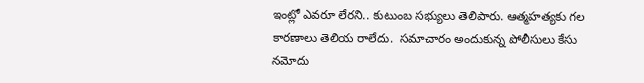ఇంట్లో ఎవరూ లేరని.. కుటుంబ సభ్యులు తెలిపారు. ఆత్మహత్యకు గల కారణాలు తెలియ రాలేదు.  సమాచారం అందుకున్న పోలీసులు కేసు నమోదు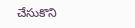చేసుకొని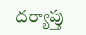దర్యాప్తు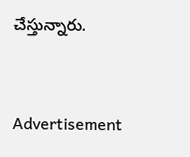చేస్తున్నారు.


Advertisement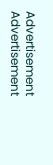Advertisement
Advertisement